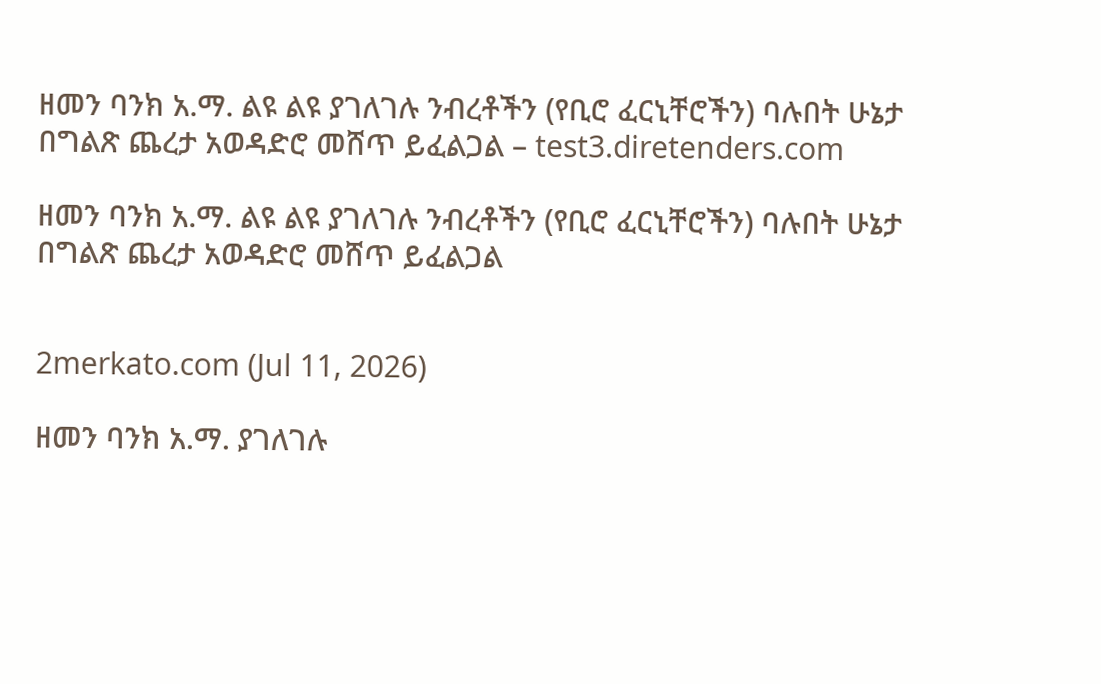ዘመን ባንክ አ.ማ. ልዩ ልዩ ያገለገሉ ንብረቶችን (የቢሮ ፈርኒቸሮችን) ባሉበት ሁኔታ በግልጽ ጨረታ አወዳድሮ መሸጥ ይፈልጋል – test3.diretenders.com

ዘመን ባንክ አ.ማ. ልዩ ልዩ ያገለገሉ ንብረቶችን (የቢሮ ፈርኒቸሮችን) ባሉበት ሁኔታ በግልጽ ጨረታ አወዳድሮ መሸጥ ይፈልጋል


2merkato.com (Jul 11, 2026)

ዘመን ባንክ አ.ማ. ያገለገሉ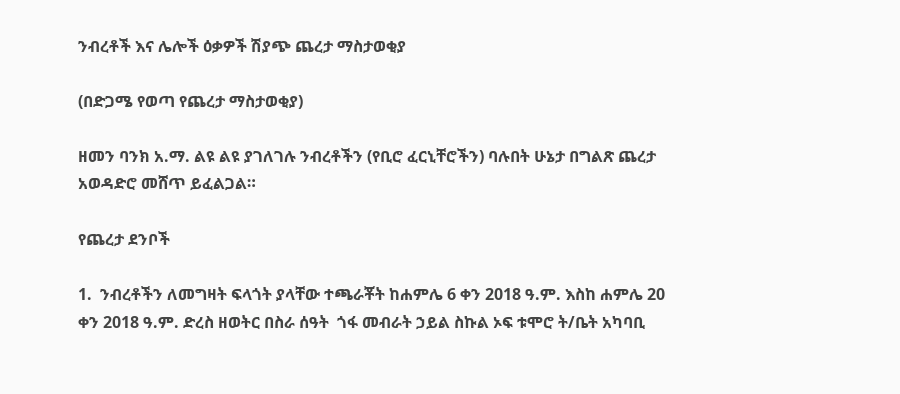ንብረቶች እና ሌሎች ዕቃዎች ሽያጭ ጨረታ ማስታወቂያ

(በድጋሜ የወጣ የጨረታ ማስታወቂያ)

ዘመን ባንክ አ.ማ. ልዩ ልዩ ያገለገሉ ንብረቶችን (የቢሮ ፈርኒቸሮችን) ባሉበት ሁኔታ በግልጽ ጨረታ አወዳድሮ መሸጥ ይፈልጋል።

የጨረታ ደንቦች

1.  ንብረቶችን ለመግዛት ፍላጎት ያላቸው ተጫራቾት ከሐምሌ 6 ቀን 2018 ዓ.ም. እስከ ሐምሌ 20 ቀን 2018 ዓ.ም. ድረስ ዘወትር በስራ ሰዓት  ጎፋ መብራት ኃይል ስኩል ኦፍ ቱሞሮ ት/ቤት አካባቢ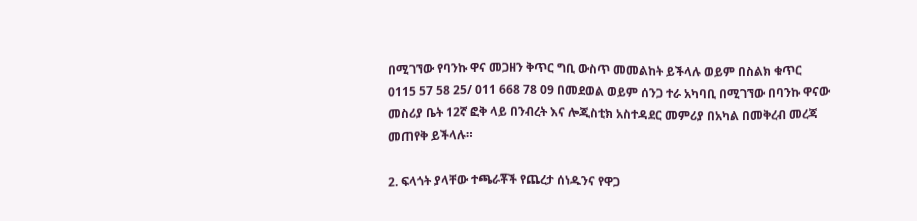በሚገኘው የባንኩ ዋና መጋዘን ቅጥር ግቢ ውስጥ መመልከት ይችላሉ ወይም በስልክ ቁጥር 0115 57 58 25/ 011 668 78 09 በመደወል ወይም ሰንጋ ተራ አካባቢ በሚገኘው በባንኩ ዋናው መስሪያ ቤት 12ኛ ፎቅ ላይ በንብረት እና ሎጂስቲክ አስተዳደር መምሪያ በአካል በመቅረብ መረጃ መጠየቅ ይችላሉ።

2. ፍላጎት ያላቸው ተጫራቾች የጨረታ ሰነዱንና የዋጋ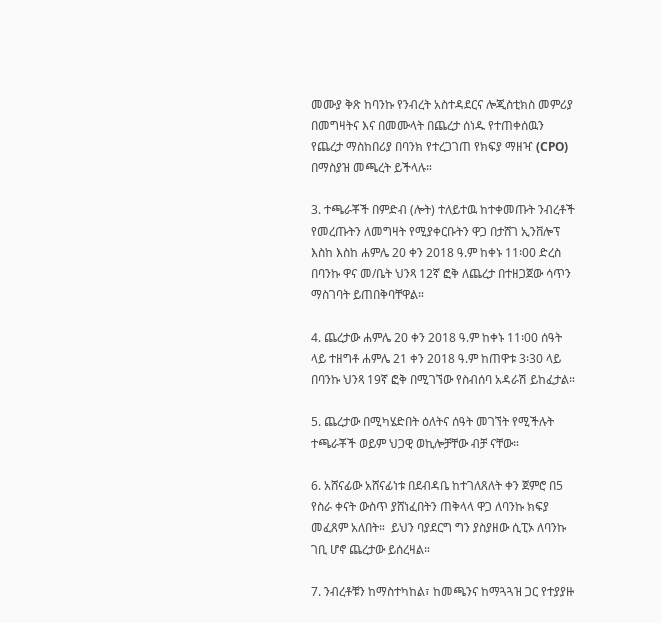መሙያ ቅጽ ከባንኩ የንብረት አስተዳደርና ሎጂስቲክስ መምሪያ በመግዛትና እና በመሙላት በጨረታ ሰነዱ የተጠቀሰዉን የጨረታ ማስከበሪያ በባንክ የተረጋገጠ የክፍያ ማዘዣ (CPO) በማስያዝ መጫረት ይችላሉ።

3. ተጫራቾች በምድብ (ሎት) ተለይተዉ ከተቀመጡት ንብረቶች የመረጡትን ለመግዛት የሚያቀርቡትን ዋጋ በታሸገ ኢንቨሎፕ እስከ እስከ ሐምሌ 20 ቀን 2018 ዓ.ም ከቀኑ 11፡00 ድረስ በባንኩ ዋና መ/ቤት ህንጻ 12ኛ ፎቅ ለጨረታ በተዘጋጀው ሳጥን ማስገባት ይጠበቅባቸዋል።

4. ጨረታው ሐምሌ 20 ቀን 2018 ዓ.ም ከቀኑ 11፡00 ሰዓት ላይ ተዘግቶ ሐምሌ 21 ቀን 2018 ዓ.ም ከጠዋቱ 3፡30 ላይ በባንኩ ህንጻ 19ኛ ፎቅ በሚገኘው የስብሰባ አዳራሽ ይከፈታል።

5. ጨረታው በሚካሄድበት ዕለትና ሰዓት መገኘት የሚችሉት ተጫራቾች ወይም ህጋዊ ወኪሎቻቸው ብቻ ናቸው።

6. አሸናፊው አሸናፊነቱ በደብዳቤ ከተገለጸለት ቀን ጀምሮ በ5 የስራ ቀናት ውስጥ ያሸነፈበትን ጠቅላላ ዋጋ ለባንኩ ክፍያ መፈጸም አለበት።  ይህን ባያደርግ ግን ያስያዘው ሲፒኦ ለባንኩ ገቢ ሆኖ ጨረታው ይሰረዛል።

7. ንብረቶቹን ከማስተካከል፣ ከመጫንና ከማጓጓዝ ጋር የተያያዙ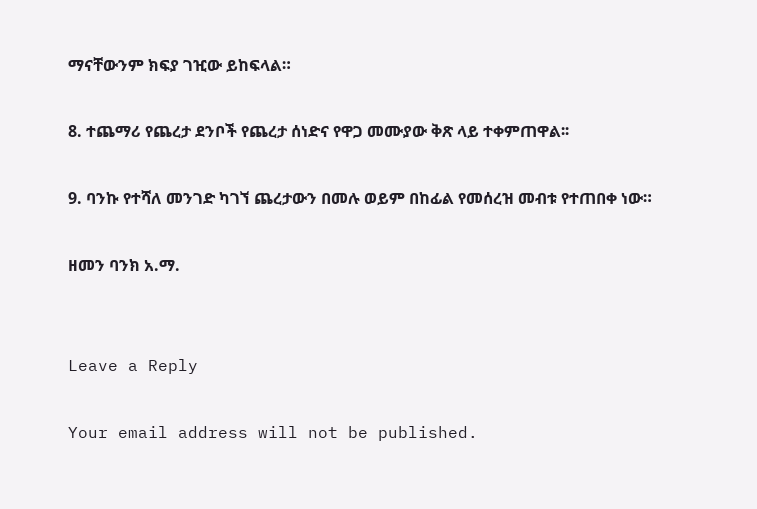ማናቸውንም ክፍያ ገዢው ይከፍላል።

8. ተጨማሪ የጨረታ ደንቦች የጨረታ ሰነድና የዋጋ መሙያው ቅጽ ላይ ተቀምጠዋል፡፡

9. ባንኩ የተሻለ መንገድ ካገኘ ጨረታውን በመሉ ወይም በከፊል የመሰረዝ መብቱ የተጠበቀ ነው።

ዘመን ባንክ አ.ማ.


Leave a Reply

Your email address will not be published.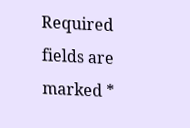Required fields are marked *